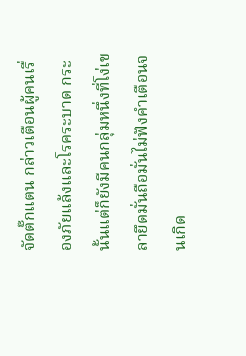จัดตั๊กแตน กล่าวเตือนผู้คนเรื่องภัยแล้งและโรคระบาด กระนั้นแต่ก็ยังมีคนกลุ่มหนึ่งที่โง่เขลายึดมั่นถือมั่นไม่ฟังคำเตือนจนเกิด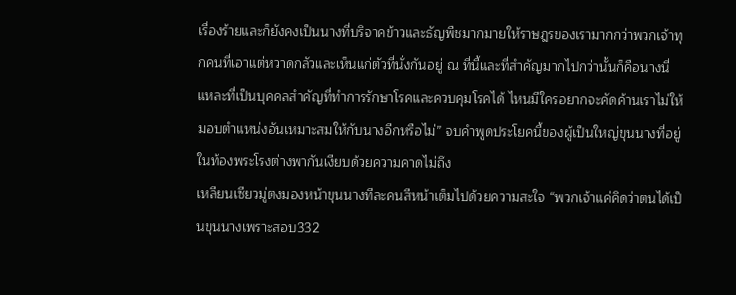เรื่องร้ายและก็ยังคงเป็นนางที่บริจาคข้าวและธัญพืชมากมายให้ราษฎรของเรามากกว่าพวกเจ้าทุกคนที่เอาแต่หวาดกลัวและเห็นแก่ตัวที่นั่งกันอยู่ ณ ที่นี้และที่สำคัญมากไปกว่านั้นก็คือนางนี่แหละที่เป็นบุคคลสำคัญที่ทำการรักษาโรคและควบคุมโรคได้ ไหนมีใครอยากจะคัดค้านเราไม่ให้มอบตำแหน่งอันเหมาะสมให้กับนางอีกหรือไม่” จบคำพูดประโยคนี้ของผู้เป็นใหญ่ขุนนางที่อยู่ในท้องพระโรงต่างพากันเงียบด้วยความคาดไม่ถึง
เหลียนเซียวมู่ตงมองหน้าขุนนางทีละคนสีหน้าเต็มไปด้วยความสะใจ “พวกเจ้าแค่คิดว่าตนได้เป็นขุนนางเพราะสอบ332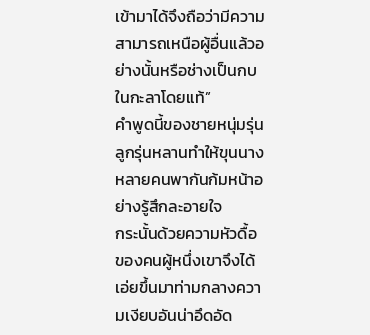เข้ามาได้จึงถือว่ามีความสามารถเหนือผู้อื่นแล้วอย่างนั้นหรือช่างเป็นกบในกะลาโดยแท้”
คำพูดนี้ของชายหนุ่มรุ่นลูกรุ่นหลานทำให้ขุนนางหลายคนพากันก้มหน้าอย่างรู้สึกละอายใจ
กระนั้นด้วยความหัวดื้อของคนผู้หนึ่งเขาจึงได้เอ่ยขึ้นมาท่ามกลางความเงียบอันน่าอึดอัด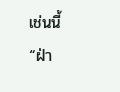เช่นนี้
“ฝ่า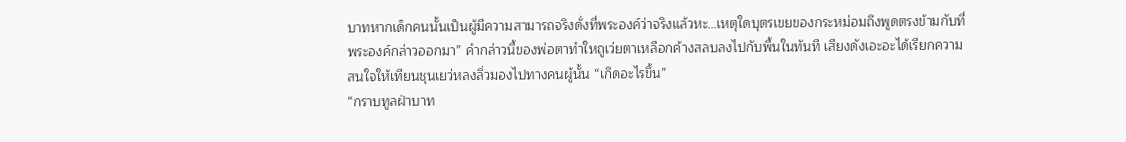บาทหากเด็กคนนั้นเป็นผู้มีความสามารถจริงดั่งที่พระองค์ว่าจริงแล้วหะ…เหตุใดบุตรเขยของกระหม่อมถึงพูดตรงข้ามกับที่พระองค์กล่าวออกมา” คำกล่าวนี้ของพ่อตาทำใหถูเว่ยตาเหลือกค้างสลบลงไปกับพื้นในทันที เสียงดังเอะอะได้เรียกความสนใจให้เทียนชุนเยว่หลงลิ่วมองไปทางคนผู้นั้น “เกิดอะไรขึ้น”
“กราบทูลฝ่าบาท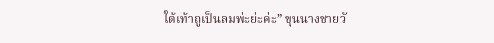ใต้เท้าถูเป็นลมพ่ะย่ะค่ะ” ขุนนางชายวั